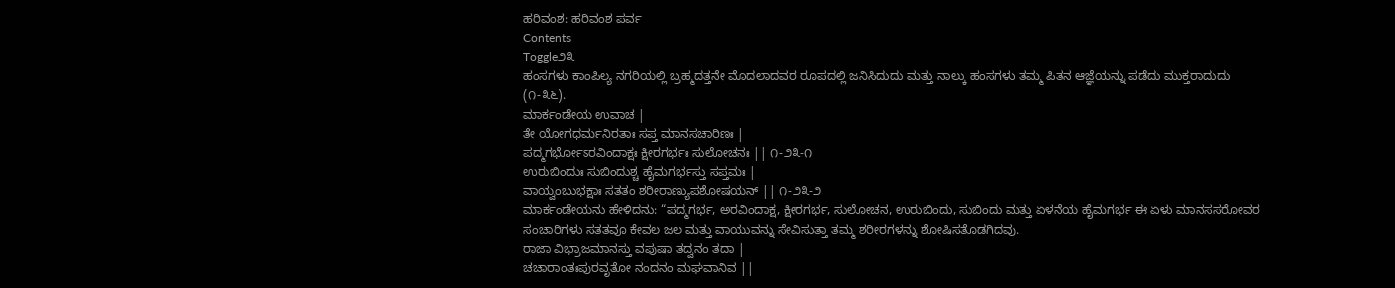ಹರಿವಂಶ: ಹರಿವಂಶ ಪರ್ವ
Contents
Toggle೨೩
ಹಂಸಗಳು ಕಾಂಪಿಲ್ಯ ನಗರಿಯಲ್ಲಿ ಬ್ರಹ್ಮದತ್ತನೇ ಮೊದಲಾದವರ ರೂಪದಲ್ಲಿ ಜನಿಸಿದುದು ಮತ್ತು ನಾಲ್ಕು ಹಂಸಗಳು ತಮ್ಮ ಪಿತನ ಆಜ್ಞೆಯನ್ನು ಪಡೆದು ಮುಕ್ತರಾದುದು (೧-೩೬).
ಮಾರ್ಕಂಡೇಯ ಉವಾಚ |
ತೇ ಯೋಗಧರ್ಮನಿರತಾಃ ಸಪ್ತ ಮಾನಸಚಾರಿಣಃ |
ಪದ್ಮಗರ್ಭೋಽರವಿಂದಾಕ್ಷಃ ಕ್ಷೀರಗರ್ಭಃ ಸುಲೋಚನಃ || ೧-೨೩-೧
ಉರುಬಿಂದುಃ ಸುಬಿಂದುಶ್ಚ ಹೈಮಗರ್ಭಸ್ತು ಸಪ್ತಮಃ |
ವಾಯ್ವಂಬುಭಕ್ಷಾಃ ಸತತಂ ಶರೀರಾಣ್ಯುಪಶೋಷಯನ್ || ೧-೨೩-೨
ಮಾರ್ಕಂಡೇಯನು ಹೇಳಿದನು: “ಪದ್ಮಗರ್ಭ, ಅರವಿಂದಾಕ್ಷ, ಕ್ಷೀರಗರ್ಭ, ಸುಲೋಚನ, ಉರುಬಿಂದು, ಸುಬಿಂದು ಮತ್ತು ಏಳನೆಯ ಹೈಮಗರ್ಭ ಈ ಏಳು ಮಾನಸಸರೋವರ ಸಂಚಾರಿಗಳು ಸತತವೂ ಕೇವಲ ಜಲ ಮತ್ತು ವಾಯುವನ್ನು ಸೇವಿಸುತ್ತಾ ತಮ್ಮ ಶರೀರಗಳನ್ನು ಶೋಷಿಸತೊಡಗಿದವು.
ರಾಜಾ ವಿಭ್ರಾಜಮಾನಸ್ತು ವಪುಷಾ ತದ್ವನಂ ತದಾ |
ಚಚಾರಾಂತಃಪುರವೃತೋ ನಂದನಂ ಮಘವಾನಿವ ||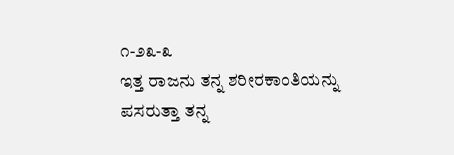೧-೨೩-೩
ಇತ್ತ ರಾಜನು ತನ್ನ ಶರೀರಕಾಂತಿಯನ್ನು ಪಸರುತ್ತಾ ತನ್ನ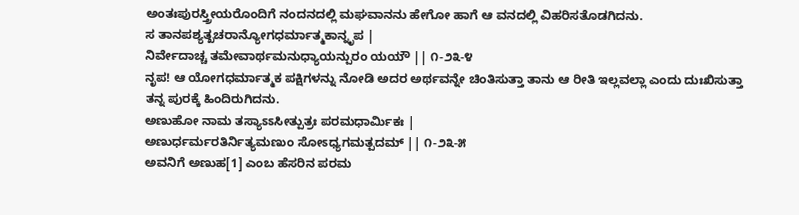ಅಂತಃಪುರಸ್ತ್ರೀಯರೊಂದಿಗೆ ನಂದನದಲ್ಲಿ ಮಘವಾನನು ಹೇಗೋ ಹಾಗೆ ಆ ವನದಲ್ಲಿ ವಿಹರಿಸತೊಡಗಿದನು.
ಸ ತಾನಪಶ್ಯತ್ಖಚರಾನ್ಯೋಗಧರ್ಮಾತ್ಮಕಾನ್ನೃಪ |
ನಿರ್ವೇದಾಚ್ಚ ತಮೇವಾರ್ಥಮನುಧ್ಯಾಯನ್ಪುರಂ ಯಯೌ || ೧-೨೩-೪
ನೃಪ! ಆ ಯೋಗಧರ್ಮಾತ್ಮಕ ಪಕ್ಷಿಗಳನ್ನು ನೋಡಿ ಅದರ ಅರ್ಥವನ್ನೇ ಚಿಂತಿಸುತ್ತಾ ತಾನು ಆ ರೀತಿ ಇಲ್ಲವಲ್ಲಾ ಎಂದು ದುಃಖಿಸುತ್ತಾ ತನ್ನ ಪುರಕ್ಕೆ ಹಿಂದಿರುಗಿದನು.
ಅಣುಹೋ ನಾಮ ತಸ್ಯಾಽಽಸೀತ್ಪುತ್ರಃ ಪರಮಧಾರ್ಮಿಕಃ |
ಅಣುರ್ಧರ್ಮರತಿರ್ನಿತ್ಯಮಣುಂ ಸೋಽಧ್ಯಗಮತ್ಪದಮ್ || ೧-೨೩-೫
ಅವನಿಗೆ ಅಣುಹ[1] ಎಂಬ ಹೆಸರಿನ ಪರಮ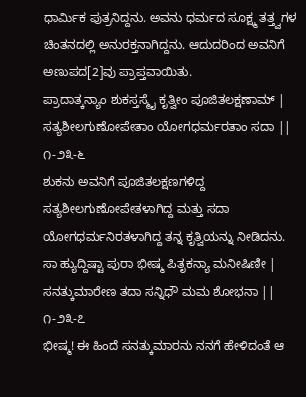ಧಾರ್ಮಿಕ ಪುತ್ರನಿದ್ದನು. ಅವನು ಧರ್ಮದ ಸೂಕ್ಷ್ಮ ತತ್ತ್ವಗಳ ಚಿಂತನದಲ್ಲಿ ಅನುರಕ್ತನಾಗಿದ್ದನು. ಆದುದರಿಂದ ಅವನಿಗೆ ಅಣುಪದ[2]ವು ಪ್ರಾಪ್ತವಾಯಿತು.
ಪ್ರಾದಾತ್ಕನ್ಯಾಂ ಶುಕಸ್ತಸ್ಮೈ ಕೃತ್ವೀಂ ಪೂಜಿತಲಕ್ಷಣಾಮ್ |
ಸತ್ಯಶೀಲಗುಣೋಪೇತಾಂ ಯೋಗಧರ್ಮರತಾಂ ಸದಾ || ೧-೨೩-೬
ಶುಕನು ಅವನಿಗೆ ಪೂಜಿತಲಕ್ಷಣಗಳಿದ್ದ ಸತ್ಯಶೀಲಗುಣೋಪೇತಳಾಗಿದ್ದ ಮತ್ತು ಸದಾ ಯೋಗಧರ್ಮನಿರತಳಾಗಿದ್ದ ತನ್ನ ಕೃತ್ವಿಯನ್ನು ನೀಡಿದನು.
ಸಾ ಹ್ಯುದ್ದಿಷ್ಟಾ ಪುರಾ ಭೀಷ್ಮ ಪಿತೃಕನ್ಯಾ ಮನೀಷಿಣೀ |
ಸನತ್ಕುಮಾರೇಣ ತದಾ ಸನ್ನಿಧೌ ಮಮ ಶೋಭನಾ || ೧-೨೩-೭
ಭೀಷ್ಮ! ಈ ಹಿಂದೆ ಸನತ್ಕುಮಾರನು ನನಗೆ ಹೇಳಿದಂತೆ ಆ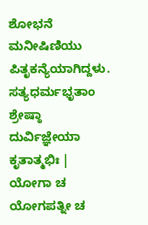ಶೋಭನೆ ಮನೀಷಿಣಿಯು ಪಿತೃಕನ್ಯೆಯಾಗಿದ್ದಳು.
ಸತ್ಯಧರ್ಮಭೃತಾಂ ಶ್ರೇಷ್ಠಾ ದುರ್ವಿಜ್ಞೇಯಾ ಕೃತಾತ್ಮಭಿಃ |
ಯೋಗಾ ಚ ಯೋಗಪತ್ನೀ ಚ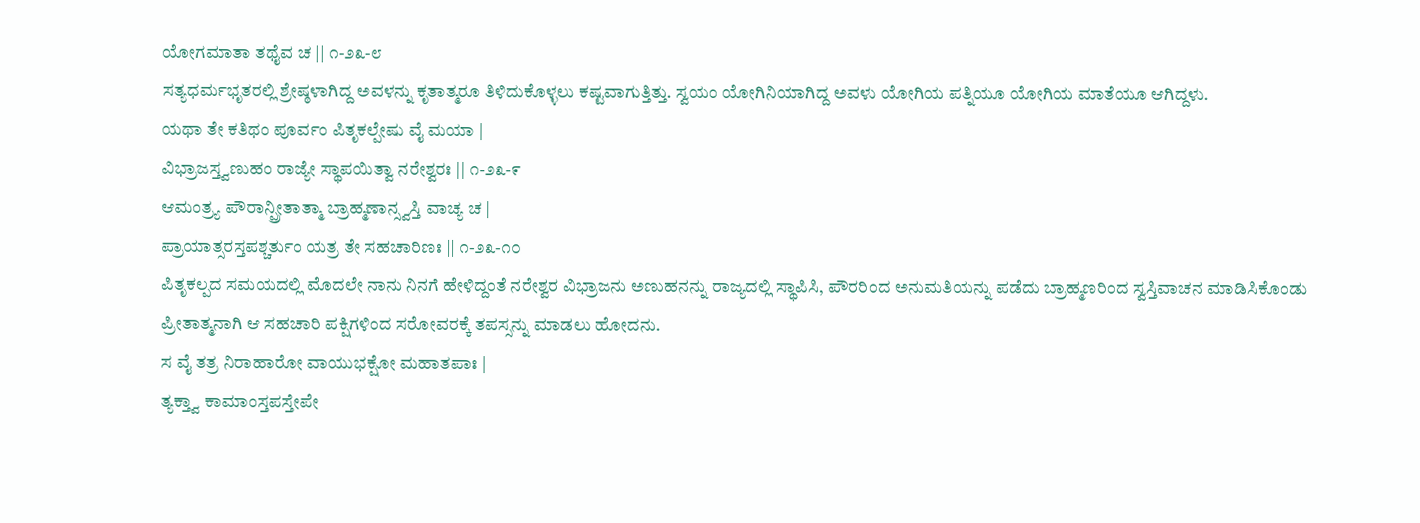ಯೋಗಮಾತಾ ತಥೈವ ಚ || ೧-೨೩-೮
ಸತ್ಯಧರ್ಮಭೃತರಲ್ಲಿ ಶ್ರೇಷ್ಠಳಾಗಿದ್ದ ಅವಳನ್ನು ಕೃತಾತ್ಮರೂ ತಿಳಿದುಕೊಳ್ಳಲು ಕಷ್ಟವಾಗುತ್ತಿತ್ತು. ಸ್ವಯಂ ಯೋಗಿನಿಯಾಗಿದ್ದ ಅವಳು ಯೋಗಿಯ ಪತ್ನಿಯೂ ಯೋಗಿಯ ಮಾತೆಯೂ ಆಗಿದ್ದಳು.
ಯಥಾ ತೇ ಕತಿಥಂ ಪೂರ್ವಂ ಪಿತೃಕಲ್ಪೇಷು ವೈ ಮಯಾ |
ವಿಭ್ರಾಜಸ್ತ್ವಣುಹಂ ರಾಜ್ಯೇ ಸ್ಥಾಪಯಿತ್ವಾ ನರೇಶ್ವರಃ || ೧-೨೩-೯
ಆಮಂತ್ರ್ಯ ಪೌರಾನ್ಪ್ರೀತಾತ್ಮಾ ಬ್ರಾಹ್ಮಣಾನ್ಸ್ವಸ್ತಿ ವಾಚ್ಯ ಚ |
ಪ್ರಾಯಾತ್ಸರಸ್ತಪಶ್ಚರ್ತುಂ ಯತ್ರ ತೇ ಸಹಚಾರಿಣಃ || ೧-೨೩-೧೦
ಪಿತೃಕಲ್ಪದ ಸಮಯದಲ್ಲಿ ಮೊದಲೇ ನಾನು ನಿನಗೆ ಹೇಳಿದ್ದಂತೆ ನರೇಶ್ವರ ವಿಭ್ರಾಜನು ಅಣುಹನನ್ನು ರಾಜ್ಯದಲ್ಲಿ ಸ್ಥಾಪಿಸಿ, ಪೌರರಿಂದ ಅನುಮತಿಯನ್ನು ಪಡೆದು ಬ್ರಾಹ್ಮಣರಿಂದ ಸ್ವಸ್ತಿವಾಚನ ಮಾಡಿಸಿಕೊಂಡು ಪ್ರೀತಾತ್ಮನಾಗಿ ಆ ಸಹಚಾರಿ ಪಕ್ಷಿಗಳಿಂದ ಸರೋವರಕ್ಕೆ ತಪಸ್ಸನ್ನು ಮಾಡಲು ಹೋದನು.
ಸ ವೈ ತತ್ರ ನಿರಾಹಾರೋ ವಾಯುಭಕ್ಷೋ ಮಹಾತಪಾಃ |
ತ್ಯಕ್ತ್ವಾ ಕಾಮಾಂಸ್ತಪಸ್ತೇಪೇ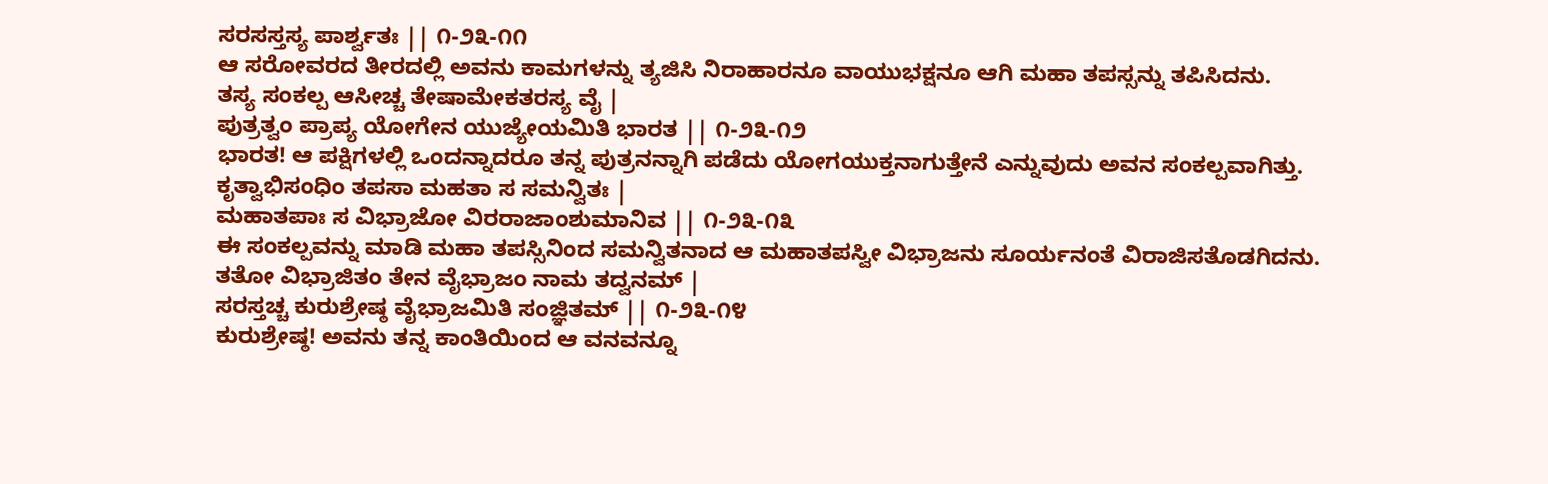ಸರಸಸ್ತಸ್ಯ ಪಾರ್ಶ್ವತಃ || ೧-೨೩-೧೧
ಆ ಸರೋವರದ ತೀರದಲ್ಲಿ ಅವನು ಕಾಮಗಳನ್ನು ತ್ಯಜಿಸಿ ನಿರಾಹಾರನೂ ವಾಯುಭಕ್ಷನೂ ಆಗಿ ಮಹಾ ತಪಸ್ಸನ್ನು ತಪಿಸಿದನು.
ತಸ್ಯ ಸಂಕಲ್ಪ ಆಸೀಚ್ಚ ತೇಷಾಮೇಕತರಸ್ಯ ವೈ |
ಪುತ್ರತ್ವಂ ಪ್ರಾಪ್ಯ ಯೋಗೇನ ಯುಜ್ಯೇಯಮಿತಿ ಭಾರತ || ೧-೨೩-೧೨
ಭಾರತ! ಆ ಪಕ್ಷಿಗಳಲ್ಲಿ ಒಂದನ್ನಾದರೂ ತನ್ನ ಪುತ್ರನನ್ನಾಗಿ ಪಡೆದು ಯೋಗಯುಕ್ತನಾಗುತ್ತೇನೆ ಎನ್ನುವುದು ಅವನ ಸಂಕಲ್ಪವಾಗಿತ್ತು.
ಕೃತ್ವಾಭಿಸಂಧಿಂ ತಪಸಾ ಮಹತಾ ಸ ಸಮನ್ವಿತಃ |
ಮಹಾತಪಾಃ ಸ ವಿಭ್ರಾಜೋ ವಿರರಾಜಾಂಶುಮಾನಿವ || ೧-೨೩-೧೩
ಈ ಸಂಕಲ್ಪವನ್ನು ಮಾಡಿ ಮಹಾ ತಪಸ್ಸಿನಿಂದ ಸಮನ್ವಿತನಾದ ಆ ಮಹಾತಪಸ್ವೀ ವಿಭ್ರಾಜನು ಸೂರ್ಯನಂತೆ ವಿರಾಜಿಸತೊಡಗಿದನು.
ತತೋ ವಿಭ್ರಾಜಿತಂ ತೇನ ವೈಭ್ರಾಜಂ ನಾಮ ತದ್ವನಮ್ |
ಸರಸ್ತಚ್ಚ ಕುರುಶ್ರೇಷ್ಠ ವೈಭ್ರಾಜಮಿತಿ ಸಂಜ್ಞಿತಮ್ || ೧-೨೩-೧೪
ಕುರುಶ್ರೇಷ್ಠ! ಅವನು ತನ್ನ ಕಾಂತಿಯಿಂದ ಆ ವನವನ್ನೂ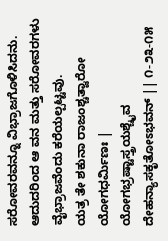ಸರೋವರವನ್ನೂ ವಿಭ್ರಾಜಗೊಳಿಸಿದನು. ಆದುದರಿಂದ ಆ ವನ ಮತ್ತು ಸರೋವರಗಳು ವೈಭ್ರಾಜವೆಂದು ಕರೆಯಲ್ಪಟ್ಟವು.
ಯತ್ರ ತೇ ಶಕುನಾ ರಾಜಂಶ್ಚತ್ವಾರೋ ಯೋಗಧರ್ಮಿಣಃ |
ಯೋಗಭ್ರಷ್ಟಾಸ್ತ್ರಯಶ್ಚೈವ ದೇಹನ್ಯಾಸಕೃತೋಽಭವನ್ || ೧-೨೩-೧೫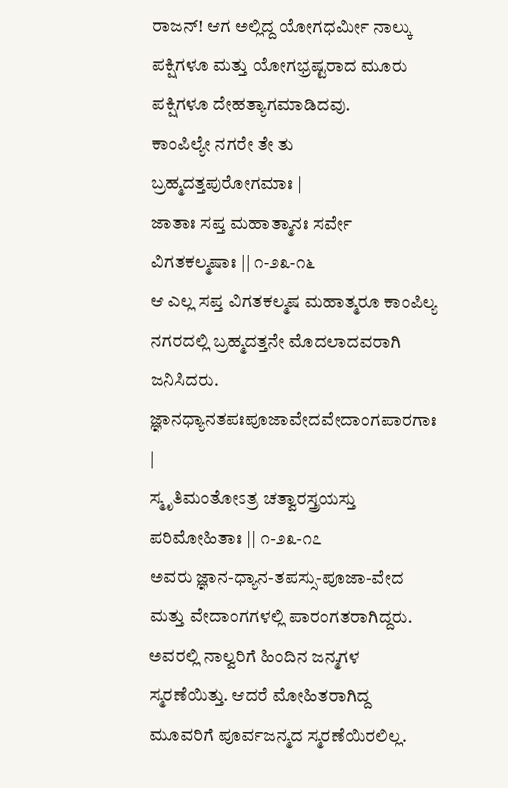ರಾಜನ್! ಆಗ ಅಲ್ಲಿದ್ದ ಯೋಗಧರ್ಮೀ ನಾಲ್ಕು ಪಕ್ಷಿಗಳೂ ಮತ್ತು ಯೋಗಭ್ರಷ್ಟರಾದ ಮೂರು ಪಕ್ಷಿಗಳೂ ದೇಹತ್ಯಾಗಮಾಡಿದವು.
ಕಾಂಪಿಲ್ಯೇ ನಗರೇ ತೇ ತು ಬ್ರಹ್ಮದತ್ತಪುರೋಗಮಾಃ |
ಜಾತಾಃ ಸಪ್ತ ಮಹಾತ್ಮಾನಃ ಸರ್ವೇ ವಿಗತಕಲ್ಮಷಾಃ || ೧-೨೩-೧೬
ಆ ಎಲ್ಲ ಸಪ್ತ ವಿಗತಕಲ್ಮಷ ಮಹಾತ್ಮರೂ ಕಾಂಪಿಲ್ಯ ನಗರದಲ್ಲಿ ಬ್ರಹ್ಮದತ್ತನೇ ಮೊದಲಾದವರಾಗಿ ಜನಿಸಿದರು.
ಜ್ಞಾನಧ್ಯಾನತಪಃಪೂಜಾವೇದವೇದಾಂಗಪಾರಗಾಃ |
ಸ್ಮೃತಿಮಂತೋಽತ್ರ ಚತ್ವಾರಸ್ತ್ರಯಸ್ತು ಪರಿಮೋಹಿತಾಃ || ೧-೨೩-೧೭
ಅವರು ಜ್ಞಾನ-ಧ್ಯಾನ-ತಪಸ್ಸು-ಪೂಜಾ-ವೇದ ಮತ್ತು ವೇದಾಂಗಗಳಲ್ಲಿ ಪಾರಂಗತರಾಗಿದ್ದರು. ಅವರಲ್ಲಿ ನಾಲ್ವರಿಗೆ ಹಿಂದಿನ ಜನ್ಮಗಳ ಸ್ಮರಣೆಯಿತ್ತು. ಆದರೆ ಮೋಹಿತರಾಗಿದ್ದ ಮೂವರಿಗೆ ಪೂರ್ವಜನ್ಮದ ಸ್ಮರಣೆಯಿರಲಿಲ್ಲ.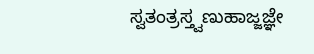ಸ್ವತಂತ್ರಸ್ತ್ವಣುಹಾಜ್ಜಜ್ಞೇ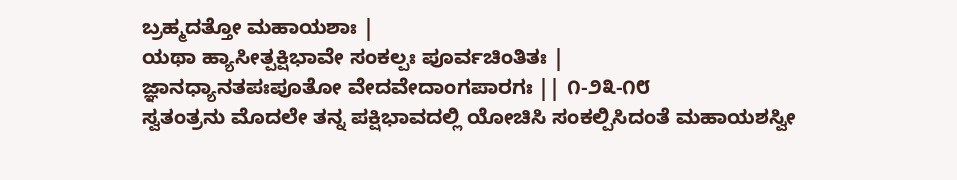ಬ್ರಹ್ಮದತ್ತೋ ಮಹಾಯಶಾಃ |
ಯಥಾ ಹ್ಯಾಸೀತ್ಪಕ್ಷಿಭಾವೇ ಸಂಕಲ್ಪಃ ಪೂರ್ವಚಿಂತಿತಃ |
ಜ್ಞಾನಧ್ಯಾನತಪಃಪೂತೋ ವೇದವೇದಾಂಗಪಾರಗಃ || ೧-೨೩-೧೮
ಸ್ವತಂತ್ರನು ಮೊದಲೇ ತನ್ನ ಪಕ್ಷಿಭಾವದಲ್ಲಿ ಯೋಚಿಸಿ ಸಂಕಲ್ಪಿಸಿದಂತೆ ಮಹಾಯಶಸ್ವೀ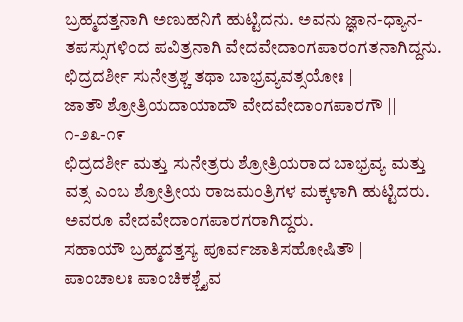ಬ್ರಹ್ಮದತ್ತನಾಗಿ ಅಣುಹನಿಗೆ ಹುಟ್ಟಿದನು. ಅವನು ಜ್ಞಾನ-ಧ್ಯಾನ-ತಪಸ್ಸುಗಳಿಂದ ಪವಿತ್ರನಾಗಿ ವೇದವೇದಾಂಗಪಾರಂಗತನಾಗಿದ್ದನು.
ಛಿದ್ರದರ್ಶೀ ಸುನೇತ್ರಶ್ಚ ತಥಾ ಬಾಭ್ರವ್ಯವತ್ಸಯೋಃ |
ಜಾತೌ ಶ್ರೋತ್ರಿಯದಾಯಾದೌ ವೇದವೇದಾಂಗಪಾರಗೌ || ೧-೨೩-೧೯
ಛಿದ್ರದರ್ಶೀ ಮತ್ತು ಸುನೇತ್ರರು ಶ್ರೋತ್ರಿಯರಾದ ಬಾಭ್ರವ್ಯ ಮತ್ತು ವತ್ಸ ಎಂಬ ಶ್ರೋತ್ರೀಯ ರಾಜಮಂತ್ರಿಗಳ ಮಕ್ಕಳಾಗಿ ಹುಟ್ಟಿದರು. ಅವರೂ ವೇದವೇದಾಂಗಪಾರಗರಾಗಿದ್ದರು.
ಸಹಾಯೌ ಬ್ರಹ್ಮದತ್ತಸ್ಯ ಪೂರ್ವಜಾತಿಸಹೋಷಿತೌ |
ಪಾಂಚಾಲಃ ಪಾಂಚಿಕಶ್ಚೈವ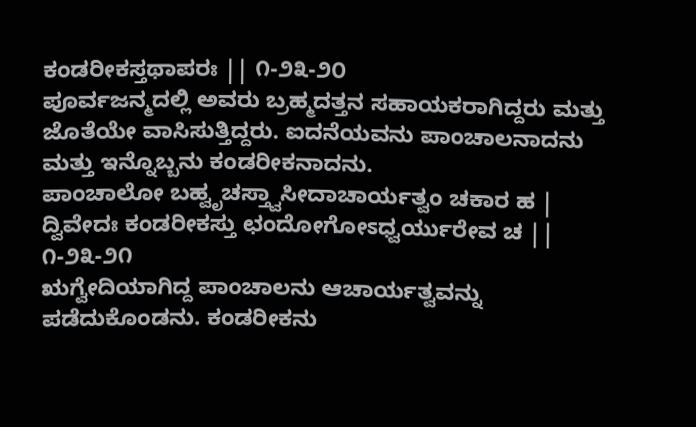ಕಂಡರೀಕಸ್ತಥಾಪರಃ || ೧-೨೩-೨೦
ಪೂರ್ವಜನ್ಮದಲ್ಲಿ ಅವರು ಬ್ರಹ್ಮದತ್ತನ ಸಹಾಯಕರಾಗಿದ್ದರು ಮತ್ತು ಜೊತೆಯೇ ವಾಸಿಸುತ್ತಿದ್ದರು. ಐದನೆಯವನು ಪಾಂಚಾಲನಾದನು ಮತ್ತು ಇನ್ನೊಬ್ಬನು ಕಂಡರೀಕನಾದನು.
ಪಾಂಚಾಲೋ ಬಹ್ವೃಚಸ್ತ್ವಾಸೀದಾಚಾರ್ಯತ್ವಂ ಚಕಾರ ಹ |
ದ್ವಿವೇದಃ ಕಂಡರೀಕಸ್ತು ಛಂದೋಗೋಽಧ್ವರ್ಯುರೇವ ಚ || ೧-೨೩-೨೧
ಋಗ್ವೇದಿಯಾಗಿದ್ದ ಪಾಂಚಾಲನು ಆಚಾರ್ಯತ್ವವನ್ನು ಪಡೆದುಕೊಂಡನು. ಕಂಡರೀಕನು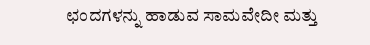ಛಂದಗಳನ್ನು ಹಾಡುವ ಸಾಮವೇದೀ ಮತ್ತು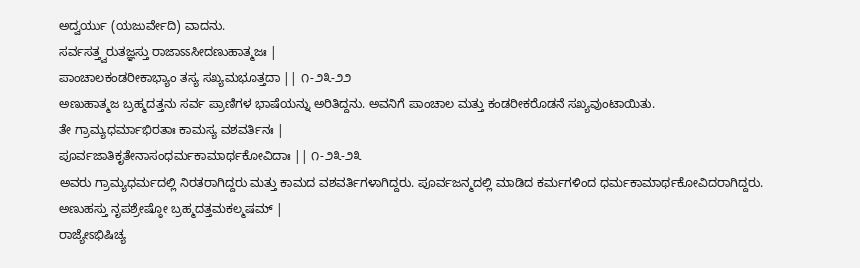ಅದ್ವರ್ಯು (ಯಜುರ್ವೇದಿ) ವಾದನು.
ಸರ್ವಸತ್ತ್ವರುತಜ್ಞಸ್ತು ರಾಜಾಽಽಸೀದಣುಹಾತ್ಮಜಃ |
ಪಾಂಚಾಲಕಂಡರೀಕಾಭ್ಯಾಂ ತಸ್ಯ ಸಖ್ಯಮಭೂತ್ತದಾ || ೧-೨೩-೨೨
ಅಣುಹಾತ್ಮಜ ಬ್ರಹ್ಮದತ್ತನು ಸರ್ವ ಪ್ರಾಣಿಗಳ ಭಾಷೆಯನ್ನು ಅರಿತಿದ್ದನು. ಅವನಿಗೆ ಪಾಂಚಾಲ ಮತ್ತು ಕಂಡರೀಕರೊಡನೆ ಸಖ್ಯವುಂಟಾಯಿತು.
ತೇ ಗ್ರಾಮ್ಯಧರ್ಮಾಭಿರತಾಃ ಕಾಮಸ್ಯ ವಶವರ್ತಿನಃ |
ಪೂರ್ವಜಾತಿಕೃತೇನಾಸಂಧರ್ಮಕಾಮಾರ್ಥಕೋವಿದಾಃ || ೧-೨೩-೨೩
ಅವರು ಗ್ರಾಮ್ಯಧರ್ಮದಲ್ಲಿ ನಿರತರಾಗಿದ್ದರು ಮತ್ತು ಕಾಮದ ವಶವರ್ತಿಗಳಾಗಿದ್ದರು. ಪೂರ್ವಜನ್ಮದಲ್ಲಿ ಮಾಡಿದ ಕರ್ಮಗಳಿಂದ ಧರ್ಮಕಾಮಾರ್ಥಕೋವಿದರಾಗಿದ್ದರು.
ಅಣುಹಸ್ತು ನೃಪಶ್ರೇಷ್ಠೋ ಬ್ರಹ್ಮದತ್ತಮಕಲ್ಮಷಮ್ |
ರಾಜ್ಯೇಽಭಿಷಿಚ್ಯ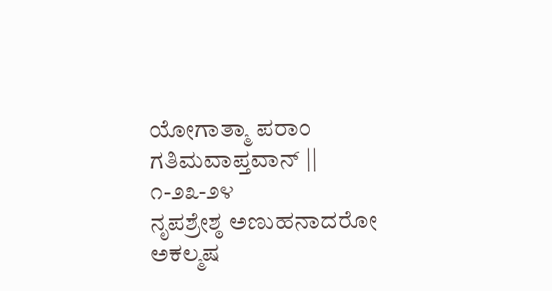ಯೋಗಾತ್ಮಾ ಪರಾಂ ಗತಿಮವಾಪ್ತವಾನ್ || ೧-೨೩-೨೪
ನೃಪಶ್ರೇಶ್ಠ ಅಣುಹನಾದರೋ ಅಕಲ್ಮಷ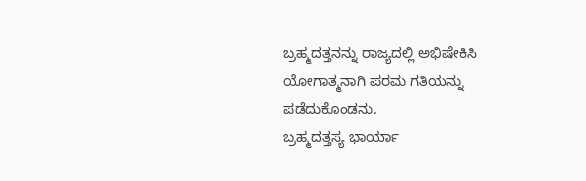ಬ್ರಹ್ಮದತ್ತನನ್ನು ರಾಜ್ಯದಲ್ಲಿ ಅಭಿಷೇಕಿಸಿ ಯೋಗಾತ್ಮನಾಗಿ ಪರಮ ಗತಿಯನ್ನು ಪಡೆದುಕೊಂಡನು.
ಬ್ರಹ್ಮದತ್ತಸ್ಯ ಭಾರ್ಯಾ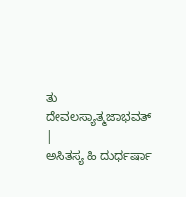ತು ದೇವಲಸ್ಯಾತ್ಮಜಾಭವತ್ |
ಅಸಿತಸ್ಯ ಹಿ ದುರ್ಧರ್ಷಾ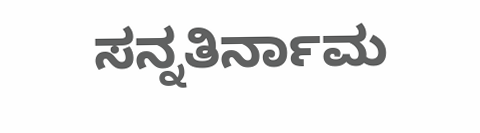ಸನ್ನತಿರ್ನಾಮ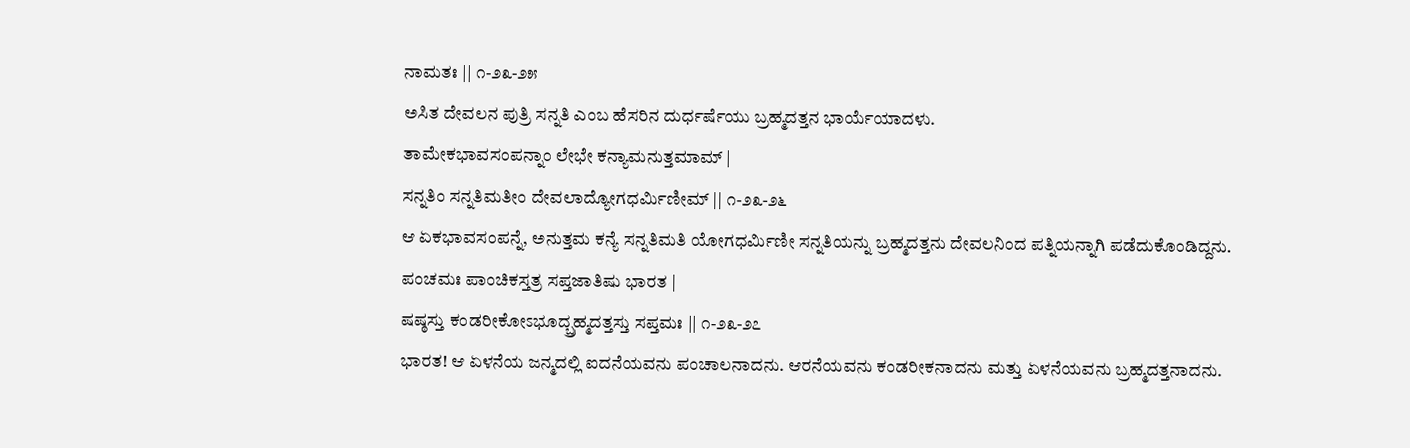ನಾಮತಃ || ೧-೨೩-೨೫
ಅಸಿತ ದೇವಲನ ಪುತ್ರಿ ಸನ್ನತಿ ಎಂಬ ಹೆಸರಿನ ದುರ್ಧರ್ಷೆಯು ಬ್ರಹ್ಮದತ್ತನ ಭಾರ್ಯೆಯಾದಳು.
ತಾಮೇಕಭಾವಸಂಪನ್ನಾಂ ಲೇಭೇ ಕನ್ಯಾಮನುತ್ತಮಾಮ್ |
ಸನ್ನತಿಂ ಸನ್ನತಿಮತೀಂ ದೇವಲಾದ್ಯೋಗಧರ್ಮಿಣೀಮ್ || ೧-೨೩-೨೬
ಆ ಏಕಭಾವಸಂಪನ್ನೆ, ಅನುತ್ತಮ ಕನ್ಯೆ ಸನ್ನತಿಮತಿ ಯೋಗಧರ್ಮಿಣೀ ಸನ್ನತಿಯನ್ನು ಬ್ರಹ್ಮದತ್ತನು ದೇವಲನಿಂದ ಪತ್ನಿಯನ್ನಾಗಿ ಪಡೆದುಕೊಂಡಿದ್ದನು.
ಪಂಚಮಃ ಪಾಂಚಿಕಸ್ತತ್ರ ಸಪ್ತಜಾತಿಷು ಭಾರತ |
ಷಷ್ಠಸ್ತು ಕಂಡರೀಕೋಽಭೂದ್ಬ್ರಹ್ಮದತ್ತಸ್ತು ಸಪ್ತಮಃ || ೧-೨೩-೨೭
ಭಾರತ! ಆ ಏಳನೆಯ ಜನ್ಮದಲ್ಲಿ ಐದನೆಯವನು ಪಂಚಾಲನಾದನು. ಆರನೆಯವನು ಕಂಡರೀಕನಾದನು ಮತ್ತು ಏಳನೆಯವನು ಬ್ರಹ್ಮದತ್ತನಾದನು.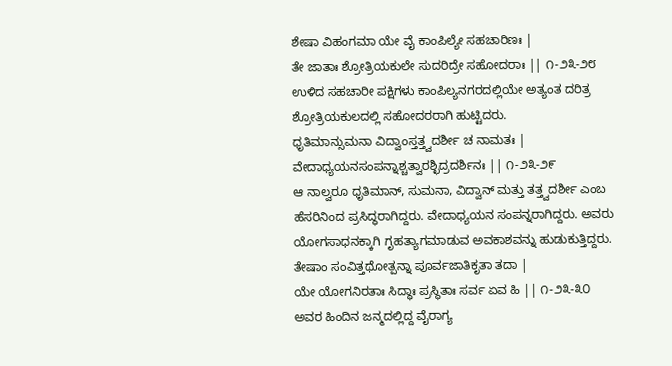ಶೇಷಾ ವಿಹಂಗಮಾ ಯೇ ವೈ ಕಾಂಪಿಲ್ಯೇ ಸಹಚಾರಿಣಃ |
ತೇ ಜಾತಾಃ ಶ್ರೋತ್ರಿಯಕುಲೇ ಸುದರಿದ್ರೇ ಸಹೋದರಾಃ || ೧-೨೩-೨೮
ಉಳಿದ ಸಹಚಾರೀ ಪಕ್ಷಿಗಳು ಕಾಂಪಿಲ್ಯನಗರದಲ್ಲಿಯೇ ಅತ್ಯಂತ ದರಿತ್ರ ಶ್ರೋತ್ರಿಯಕುಲದಲ್ಲಿ ಸಹೋದರರಾಗಿ ಹುಟ್ಟಿದರು.
ಧೃತಿಮಾನ್ಸುಮನಾ ವಿದ್ವಾಂಸ್ತತ್ತ್ವದರ್ಶೀ ಚ ನಾಮತಃ |
ವೇದಾಧ್ಯಯನಸಂಪನ್ನಾಶ್ಚತ್ವಾರಶ್ಛಿದ್ರದರ್ಶಿನಃ || ೧-೨೩-೨೯
ಆ ನಾಲ್ವರೂ ಧೃತಿಮಾನ್, ಸುಮನಾ, ವಿದ್ವಾನ್ ಮತ್ತು ತತ್ತ್ವದರ್ಶೀ ಎಂಬ ಹೆಸರಿನಿಂದ ಪ್ರಸಿದ್ಧರಾಗಿದ್ದರು. ವೇದಾಧ್ಯಯನ ಸಂಪನ್ನರಾಗಿದ್ದರು. ಅವರು ಯೋಗಸಾಧನಕ್ಕಾಗಿ ಗೃಹತ್ಯಾಗಮಾಡುವ ಅವಕಾಶವನ್ನು ಹುಡುಕುತ್ತಿದ್ದರು.
ತೇಷಾಂ ಸಂವಿತ್ತಥೋತ್ಪನ್ನಾ ಪೂರ್ವಜಾತಿಕೃತಾ ತದಾ |
ಯೇ ಯೋಗನಿರತಾಃ ಸಿದ್ಧಾಃ ಪ್ರಸ್ಥಿತಾಃ ಸರ್ವ ಏವ ಹಿ || ೧-೨೩-೩೦
ಅವರ ಹಿಂದಿನ ಜನ್ಮದಲ್ಲಿದ್ದ ವೈರಾಗ್ಯ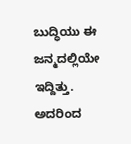ಬುದ್ಧಿಯು ಈ ಜನ್ಮದಲ್ಲಿಯೇ ಇದ್ದಿತ್ತು. ಅದರಿಂದ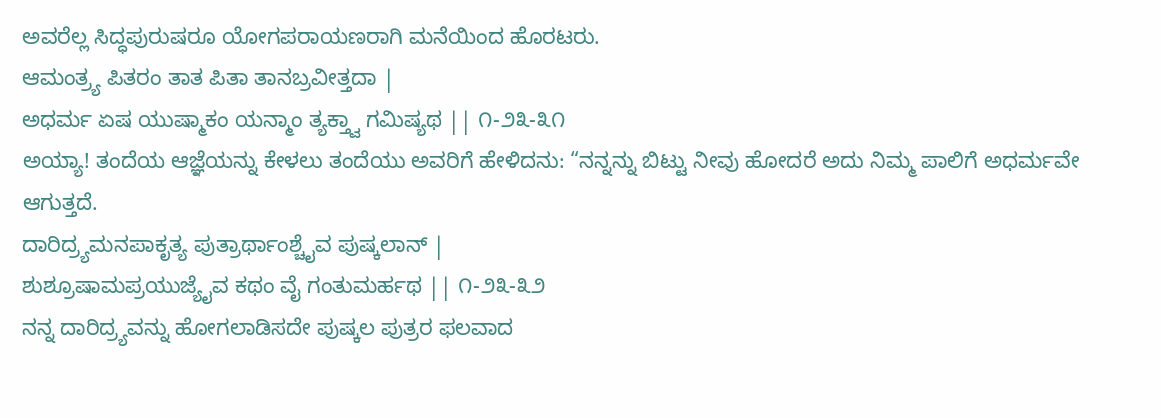ಅವರೆಲ್ಲ ಸಿದ್ಧಪುರುಷರೂ ಯೋಗಪರಾಯಣರಾಗಿ ಮನೆಯಿಂದ ಹೊರಟರು.
ಆಮಂತ್ರ್ಯ ಪಿತರಂ ತಾತ ಪಿತಾ ತಾನಬ್ರವೀತ್ತದಾ |
ಅಧರ್ಮ ಏಷ ಯುಷ್ಮಾಕಂ ಯನ್ಮಾಂ ತ್ಯಕ್ತ್ವಾ ಗಮಿಷ್ಯಥ || ೧-೨೩-೩೧
ಅಯ್ಯಾ! ತಂದೆಯ ಆಜ್ಞೆಯನ್ನು ಕೇಳಲು ತಂದೆಯು ಅವರಿಗೆ ಹೇಳಿದನು: “ನನ್ನನ್ನು ಬಿಟ್ಟು ನೀವು ಹೋದರೆ ಅದು ನಿಮ್ಮ ಪಾಲಿಗೆ ಅಧರ್ಮವೇ ಆಗುತ್ತದೆ.
ದಾರಿದ್ರ್ಯಮನಪಾಕೃತ್ಯ ಪುತ್ರಾರ್ಥಾಂಶ್ಚೈವ ಪುಷ್ಕಲಾನ್ |
ಶುಶ್ರೂಷಾಮಪ್ರಯುಜ್ಯೈವ ಕಥಂ ವೈ ಗಂತುಮರ್ಹಥ || ೧-೨೩-೩೨
ನನ್ನ ದಾರಿದ್ರ್ಯವನ್ನು ಹೋಗಲಾಡಿಸದೇ ಪುಷ್ಕಲ ಪುತ್ರರ ಫಲವಾದ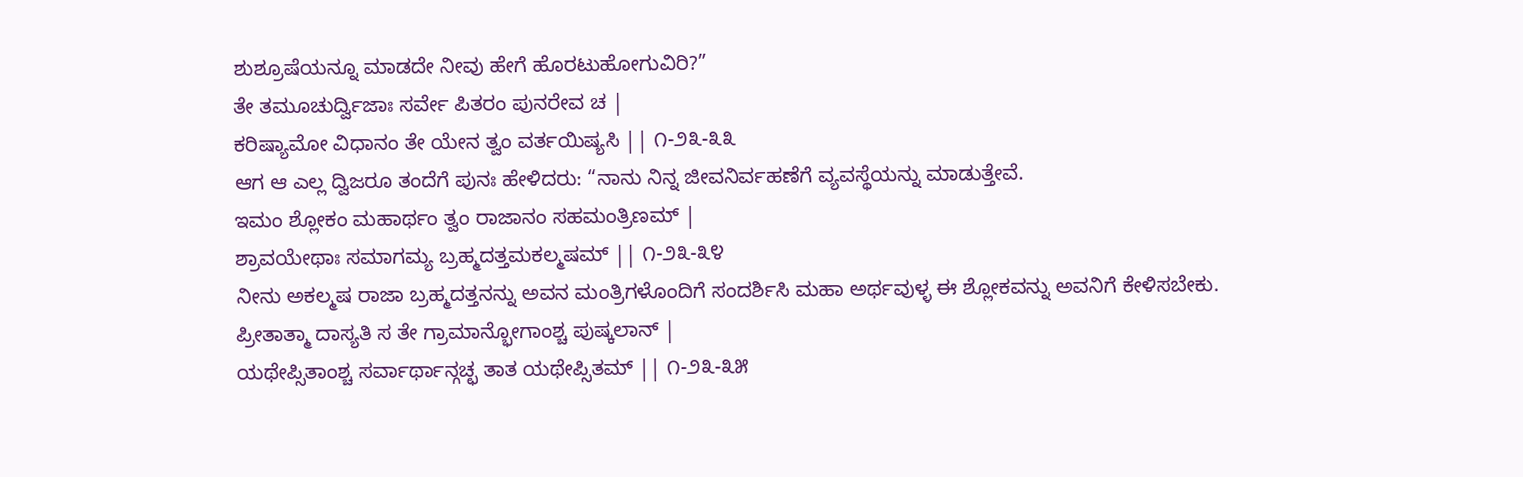ಶುಶ್ರೂಷೆಯನ್ನೂ ಮಾಡದೇ ನೀವು ಹೇಗೆ ಹೊರಟುಹೋಗುವಿರಿ?”
ತೇ ತಮೂಚುರ್ದ್ವಿಜಾಃ ಸರ್ವೇ ಪಿತರಂ ಪುನರೇವ ಚ |
ಕರಿಷ್ಯಾಮೋ ವಿಧಾನಂ ತೇ ಯೇನ ತ್ವಂ ವರ್ತಯಿಷ್ಯಸಿ || ೧-೨೩-೩೩
ಆಗ ಆ ಎಲ್ಲ ದ್ವಿಜರೂ ತಂದೆಗೆ ಪುನಃ ಹೇಳಿದರು: “ನಾನು ನಿನ್ನ ಜೀವನಿರ್ವಹಣೆಗೆ ವ್ಯವಸ್ಥೆಯನ್ನು ಮಾಡುತ್ತೇವೆ.
ಇಮಂ ಶ್ಲೋಕಂ ಮಹಾರ್ಥಂ ತ್ವಂ ರಾಜಾನಂ ಸಹಮಂತ್ರಿಣಮ್ |
ಶ್ರಾವಯೇಥಾಃ ಸಮಾಗಮ್ಯ ಬ್ರಹ್ಮದತ್ತಮಕಲ್ಮಷಮ್ || ೧-೨೩-೩೪
ನೀನು ಅಕಲ್ಮಷ ರಾಜಾ ಬ್ರಹ್ಮದತ್ತನನ್ನು ಅವನ ಮಂತ್ರಿಗಳೊಂದಿಗೆ ಸಂದರ್ಶಿಸಿ ಮಹಾ ಅರ್ಥವುಳ್ಳ ಈ ಶ್ಲೋಕವನ್ನು ಅವನಿಗೆ ಕೇಳಿಸಬೇಕು.
ಪ್ರೀತಾತ್ಮಾ ದಾಸ್ಯತಿ ಸ ತೇ ಗ್ರಾಮಾನ್ಭೋಗಾಂಶ್ಚ ಪುಷ್ಕಲಾನ್ |
ಯಥೇಪ್ಸಿತಾಂಶ್ಚ ಸರ್ವಾರ್ಥಾನ್ಗಚ್ಛ ತಾತ ಯಥೇಪ್ಸಿತಮ್ || ೧-೨೩-೩೫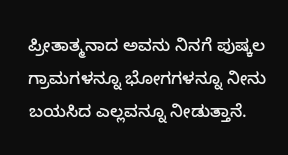ಪ್ರೀತಾತ್ಮನಾದ ಅವನು ನಿನಗೆ ಪುಷ್ಕಲ ಗ್ರಾಮಗಳನ್ನೂ ಭೋಗಗಳನ್ನೂ ನೀನು ಬಯಸಿದ ಎಲ್ಲವನ್ನೂ ನೀಡುತ್ತಾನೆ.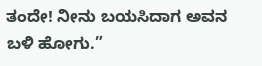ತಂದೇ! ನೀನು ಬಯಸಿದಾಗ ಅವನ ಬಳಿ ಹೋಗು.”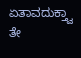ಏತಾವದುಕ್ತ್ವಾ ತೇ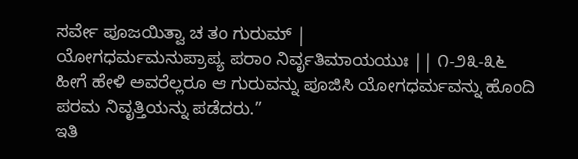ಸರ್ವೇ ಪೂಜಯಿತ್ವಾ ಚ ತಂ ಗುರುಮ್ |
ಯೋಗಧರ್ಮಮನುಪ್ರಾಪ್ಯ ಪರಾಂ ನಿರ್ವೃತಿಮಾಯಯುಃ || ೧-೨೩-೩೬
ಹೀಗೆ ಹೇಳಿ ಅವರೆಲ್ಲರೂ ಆ ಗುರುವನ್ನು ಪೂಜಿಸಿ ಯೋಗಧರ್ಮವನ್ನು ಹೊಂದಿ ಪರಮ ನಿವೃತ್ತಿಯನ್ನು ಪಡೆದರು.”
ಇತಿ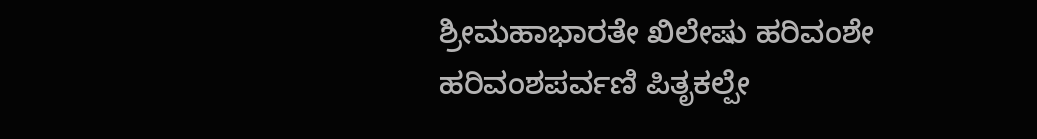ಶ್ರೀಮಹಾಭಾರತೇ ಖಿಲೇಷು ಹರಿವಂಶೇ ಹರಿವಂಶಪರ್ವಣಿ ಪಿತೃಕಲ್ಪೇ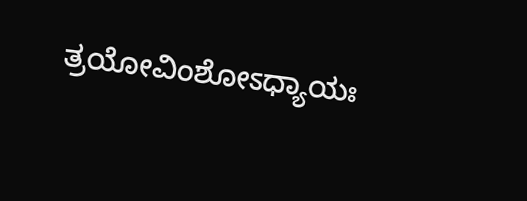ತ್ರಯೋವಿಂಶೋಽಧ್ಯಾಯಃ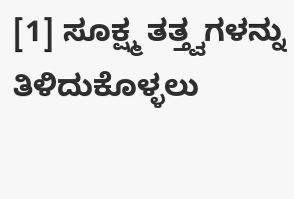[1] ಸೂಕ್ಷ್ಮ ತತ್ತ್ವಗಳನ್ನು ತಿಳಿದುಕೊಳ್ಳಲು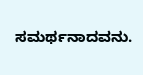ಸಮರ್ಥನಾದವನು.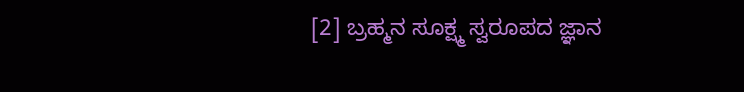[2] ಬ್ರಹ್ಮನ ಸೂಕ್ಷ್ಮ ಸ್ವರೂಪದ ಜ್ಞಾನ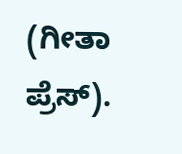(ಗೀತಾ ಪ್ರೆಸ್).